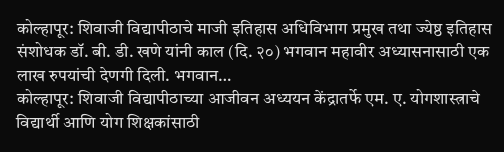कोल्हापूर: शिवाजी विद्यापीठाचे माजी इतिहास अधिविभाग प्रमुख तथा ज्येष्ठ इतिहास संशोधक डॉ. बी. डी. खणे यांनी काल (दि. २०) भगवान महावीर अध्यासनासाठी एक लाख रुपयांची देणगी दिली. भगवान…
कोल्हापूर: शिवाजी विद्यापीठाच्या आजीवन अध्ययन केंद्रातर्फे एम. ए. योगशास्त्राचे विद्यार्थी आणि योग शिक्षकांसाठी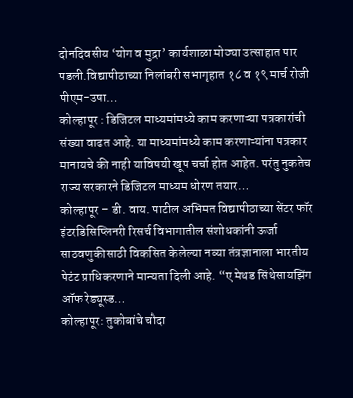दोनदिवसीय ‘योग व मुद्रा’ कार्यशाळा मोठ्या उत्साहात पार पडली.विद्यापीठाच्या निलांबरी सभागृहात १८ व १९ मार्च रोजी पीएम-उषा…
कोल्हापूर : डिजिटल माध्यमांमध्ये काम करणाऱ्या पत्रकारांची संख्या वाढत आहे. या माध्यमांमध्ये काम करणाऱ्यांना पत्रकार मानायचे की नाही याविषयी खूप चर्चा होत आहेत. परंतु नुकतेच राज्य सरकारने डिजिटल माध्यम धोरण तयार…
कोल्हापूर – डी. वाय. पाटील अभिमत विद्यापीठाच्या सेंटर फॉर इंटरडिसिप्लिनरी रिसर्च विभागातील संशोधकांनी ऊर्जा साठवणुकीसाठी विकसित केलेल्या नव्या तंत्रज्ञानाला भारतीय पेटंट प्राधिकरणाने मान्यता दिली आहे. “ए मेथड सिंथेसायझिंग ऑफ रेड्यूस्ड…
कोल्हापूर: तुकोबांचे चौदा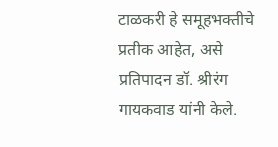टाळकरी हे समूहभक्तीचे प्रतीक आहेत, असे प्रतिपादन डॉ. श्रीरंग गायकवाड यांनी केले.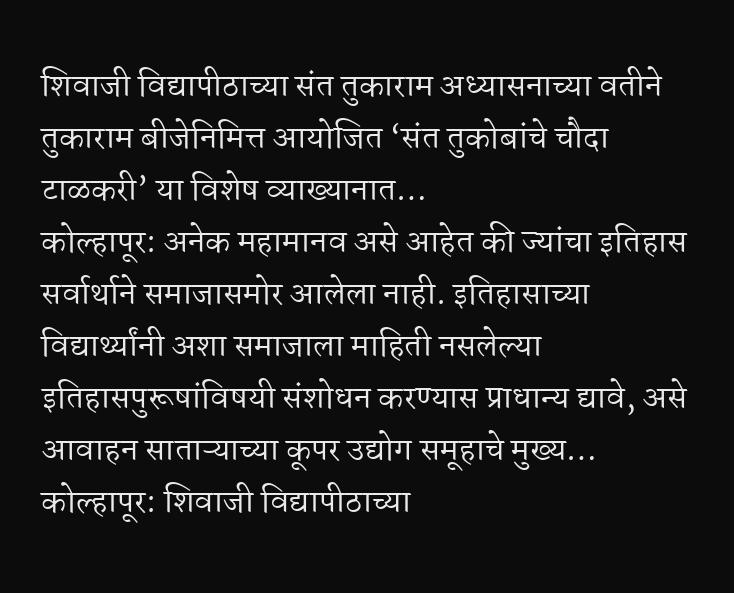शिवाजी विद्यापीठाच्या संत तुकाराम अध्यासनाच्या वतीने तुकाराम बीजेनिमित्त आयोजित ‘संत तुकोबांचे चौदा टाळकरी’ या विशेष व्याख्यानात…
कोल्हापूर: अनेक महामानव असे आहेत की ज्यांचा इतिहास सर्वार्थाने समाजासमोर आलेला नाही. इतिहासाच्या विद्यार्थ्यांनी अशा समाजाला माहिती नसलेल्या इतिहासपुरूषांविषयी संशोधन करण्यास प्राधान्य द्यावे, असे आवाहन साताऱ्याच्या कूपर उद्योग समूहाचे मुख्य…
कोल्हापूर: शिवाजी विद्यापीठाच्या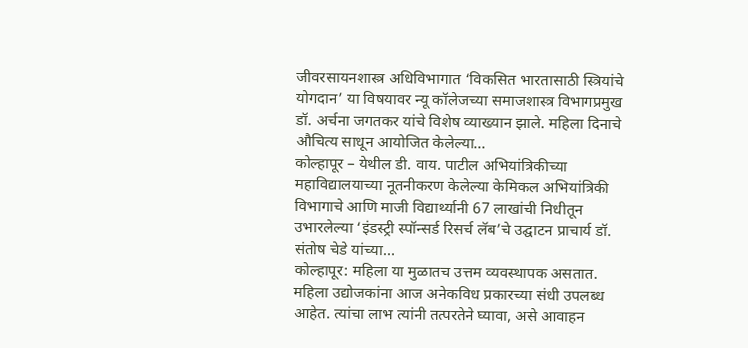जीवरसायनशास्त्र अधिविभागात ‘विकसित भारतासाठी स्त्रियांचे योगदान’ या विषयावर न्यू कॉलेजच्या समाजशास्त्र विभागप्रमुख डॉ. अर्चना जगतकर यांचे विशेष व्याख्यान झाले. महिला दिनाचे औचित्य साधून आयोजित केलेल्या…
कोल्हापूर – येथील डी. वाय. पाटील अभियांत्रिकीच्या महाविद्यालयाच्या नूतनीकरण केलेल्या केमिकल अभियांत्रिकी विभागाचे आणि माजी विद्यार्थ्यानी 67 लाखांची निधीतून उभारलेल्या ‘इंडस्ट्री स्पॉन्सर्ड रिसर्च लॅब’चे उद्घाटन प्राचार्य डॉ. संतोष चेडे यांच्या…
कोल्हापूर: महिला या मुळातच उत्तम व्यवस्थापक असतात. महिला उद्योजकांना आज अनेकविध प्रकारच्या संधी उपलब्ध आहेत. त्यांचा लाभ त्यांनी तत्परतेने घ्यावा, असे आवाहन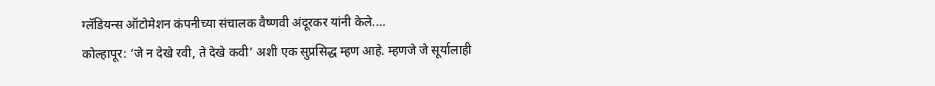ग्लॅडियन्स ऑटोमेशन कंपनीच्या संचालक वैष्णवी अंदूरकर यांनी केले.…
कोल्हापूर: ‘जे न देखे रवी, ते देखे कवी’ अशी एक सुप्रसिद्ध म्हण आहे. म्हणजे जे सूर्यालाही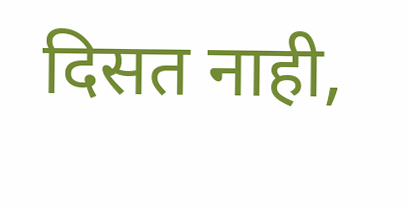दिसत नाही,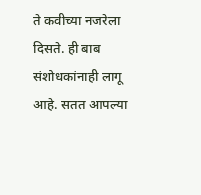ते कवीच्या नजरेला दिसते. ही बाब संशोधकांनाही लागू आहे. सतत आपल्या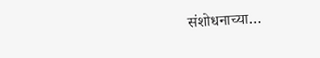संशोधनाच्या…